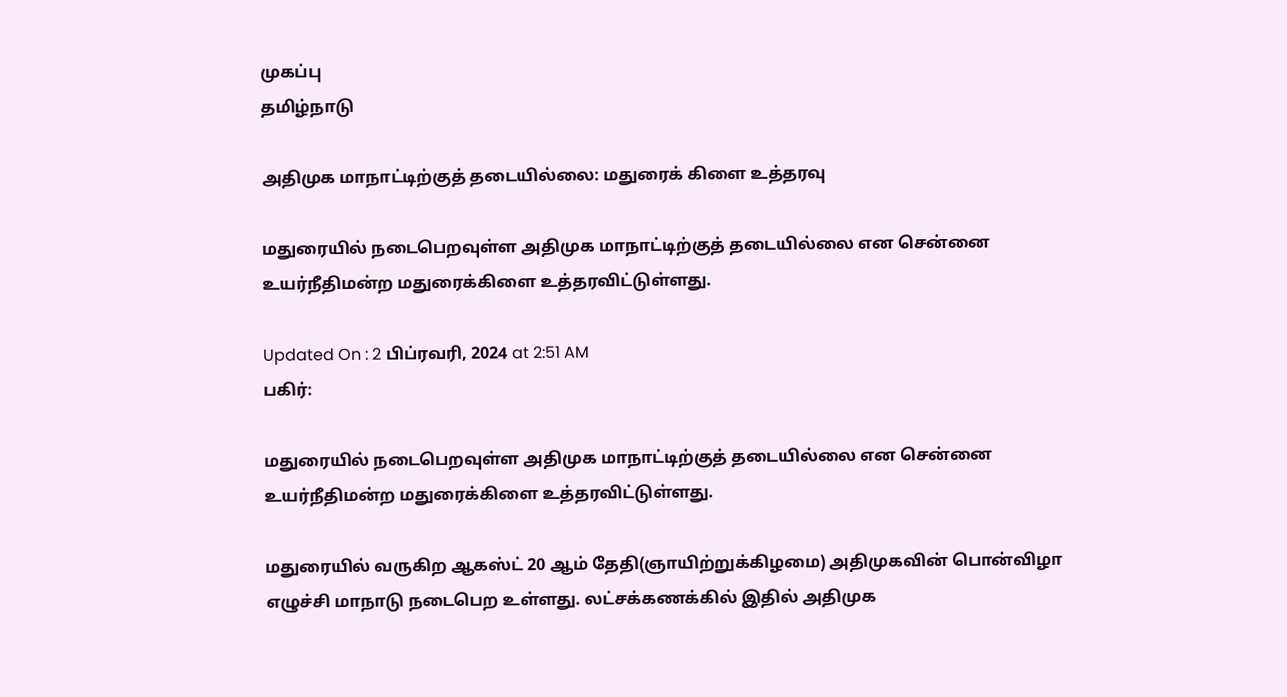முகப்பு
தமிழ்நாடு

அதிமுக மாநாட்டிற்குத் தடையில்லை: மதுரைக் கிளை உத்தரவு

மதுரையில் நடைபெறவுள்ள அதிமுக மாநாட்டிற்குத் தடையில்லை என சென்னை உயர்நீதிமன்ற மதுரைக்கிளை உத்தரவிட்டுள்ளது.

Updated On : 2 பிப்ரவரி, 2024 at 2:51 AM
பகிர்:

மதுரையில் நடைபெறவுள்ள அதிமுக மாநாட்டிற்குத் தடையில்லை என சென்னை உயர்நீதிமன்ற மதுரைக்கிளை உத்தரவிட்டுள்ளது.

மதுரையில் வருகிற ஆகஸ்ட் 20 ஆம் தேதி(ஞாயிற்றுக்கிழமை) அதிமுகவின் பொன்விழா எழுச்சி மாநாடு நடைபெற உள்ளது. லட்சக்கணக்கில் இதில் அதிமுக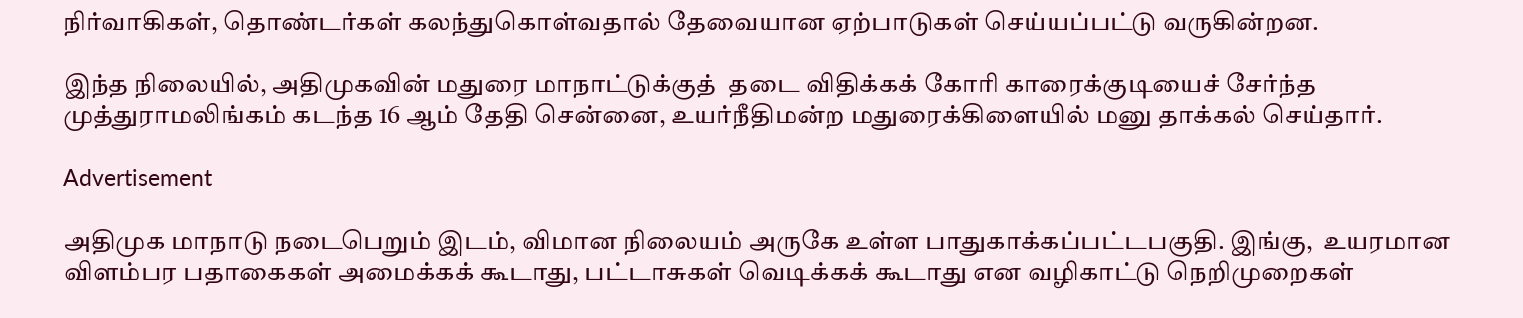நிர்வாகிகள், தொண்டர்கள் கலந்துகொள்வதால் தேவையான ஏற்பாடுகள் செய்யப்பட்டு வருகின்றன.

இந்த நிலையில், அதிமுகவின் மதுரை மாநாட்டுக்குத்  தடை விதிக்கக் கோரி காரைக்குடியைச் சேர்ந்த முத்துராமலிங்கம் கடந்த 16 ஆம் தேதி சென்னை, உயர்நீதிமன்ற மதுரைக்கிளையில் மனு தாக்கல் செய்தார்.

Advertisement

அதிமுக மாநாடு நடைபெறும் இடம், விமான நிலையம் அருகே உள்ள பாதுகாக்கப்பட்டபகுதி. இங்கு,  உயரமான விளம்பர பதாகைகள் அமைக்கக் கூடாது, பட்டாசுகள் வெடிக்கக் கூடாது என வழிகாட்டு நெறிமுறைகள்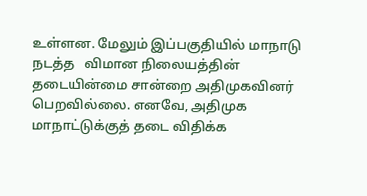உள்ளன. மேலும் இப்பகுதியில் மாநாடு நடத்த   விமான நிலையத்தின் தடையின்மை சான்றை அதிமுகவினர் பெறவில்லை. எனவே, அதிமுக மாநாட்டுக்குத் தடை விதிக்க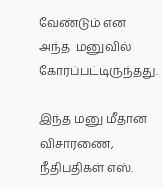வேண்டும் என அந்த  மனுவில் கோரப்பட்டிருந்தது.

இந்த மனு மீதான விசாரணை,  நீதிபதிகள் எஸ்.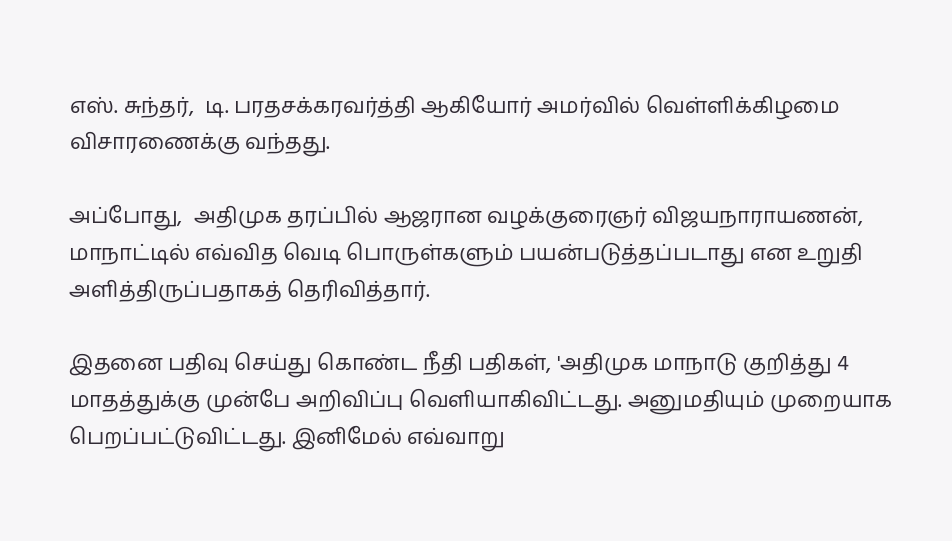எஸ். சுந்தர்,  டி. பரதசக்கரவர்த்தி ஆகியோர் அமர்வில் வெள்ளிக்கிழமை விசாரணைக்கு வந்தது.

அப்போது,  அதிமுக தரப்பில் ஆஜரான வழக்குரைஞர் விஜயநாராயணன், மாநாட்டில் எவ்வித வெடி பொருள்களும் பயன்படுத்தப்படாது என உறுதி அளித்திருப்பதாகத் தெரிவித்தார்.

இதனை பதிவு செய்து கொண்ட நீதி பதிகள், 'அதிமுக மாநாடு குறித்து 4 மாதத்துக்கு முன்பே அறிவிப்பு வெளியாகிவிட்டது. அனுமதியும் முறையாக பெறப்பட்டுவிட்டது. இனிமேல் எவ்வாறு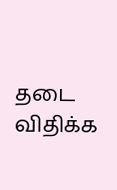தடை விதிக்க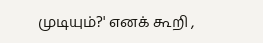முடியும்?' எனக் கூறி ,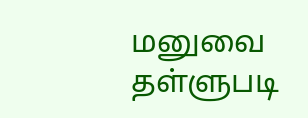மனுவை தள்ளுபடி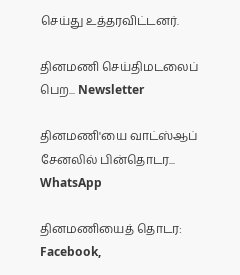செய்து உத்தரவிட்டனர்.

தினமணி செய்திமடலைப் பெற... Newsletter

தினமணி'யை வாட்ஸ்ஆப் சேனலில் பின்தொடர... WhatsApp

தினமணியைத் தொடர: Facebook,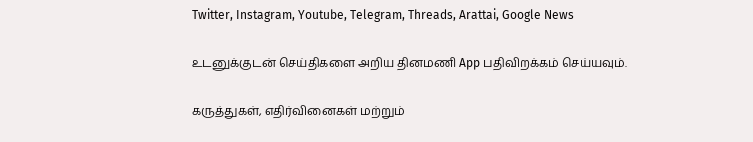Twitter, Instagram, Youtube, Telegram, Threads, Arattai, Google News

உடனுக்குடன் செய்திகளை அறிய தினமணி App பதிவிறக்கம் செய்யவும்.

கருத்துகள், எதிர்வினைகள் மற்றும்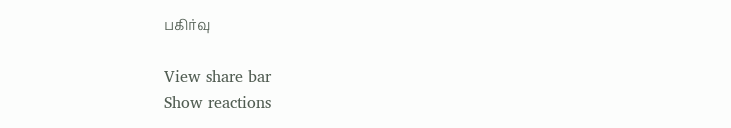பகிர்வு

View share bar
Show reactions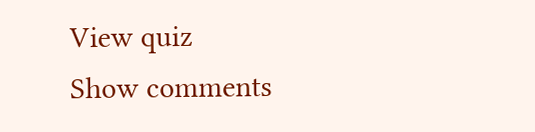View quiz
Show comments